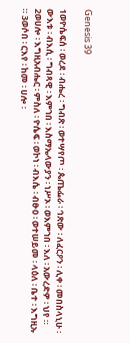Genesis 39

1ወዮሴፍሰ ፡ ወረደ ፡ ብሔረ ፡ ግብጽ ፡ ወተሣየጦ ፡ ጴጤፌራ ፡ ኅጽው ፡ ለፈርዖን ፡ ሊቀ ፡ መበስላኒሁ ፡ ውእቱ ፡ ብእሲ ፡ ግብጻዊ ፡ እምኀበ ፡ እስማኤላውያን ፡ ነሥኦ ፡ ወእምኀበ ፡ እለ ፡ አውረድዎ ፡ ህየ ። 2ወሀሎ ፡ እግዚአብሔር ፡ ምስለ ፡ ዮሴፍ ፡ ወኮነ ፡ ብእሴ ፡ ብፁዐ ፡ ወተሠይመ ፡ ላዕለ ፡ ቤተ ፡ እግዚኡ ። 3ወሶበ ፡ ርእየ ፡ ከመ ፡ ሀሎ ፡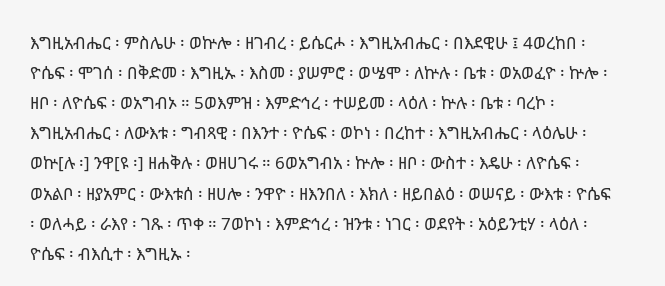እግዚአብሔር ፡ ምስሌሁ ፡ ወኵሎ ፡ ዘገብረ ፡ ይሴርሖ ፡ እግዚአብሔር ፡ በእደዊሁ ፤ 4ወረከበ ፡ ዮሴፍ ፡ ሞገሰ ፡ በቅድመ ፡ እግዚኡ ፡ እስመ ፡ ያሠምሮ ፡ ወሤሞ ፡ ለኵሉ ፡ ቤቱ ፡ ወአወፈዮ ፡ ኵሎ ፡ ዘቦ ፡ ለዮሴፍ ፡ ወአግብኦ ። 5ወእምዝ ፡ እምድኅረ ፡ ተሠይመ ፡ ላዕለ ፡ ኵሉ ፡ ቤቱ ፡ ባረኮ ፡ እግዚአብሔር ፡ ለውእቱ ፡ ግብጻዊ ፡ በእንተ ፡ ዮሴፍ ፡ ወኮነ ፡ በረከተ ፡ እግዚአብሔር ፡ ላዕሌሁ ፡ ወኵ[ሉ ፡] ንዋ[ዩ ፡] ዘሐቅሉ ፡ ወዘሀገሩ ። 6ወአግብአ ፡ ኵሎ ፡ ዘቦ ፡ ውስተ ፡ እዴሁ ፡ ለዮሴፍ ፡ ወአልቦ ፡ ዘያአምር ፡ ውእቱሰ ፡ ዘሀሎ ፡ ንዋዮ ፡ ዘእንበለ ፡ እክለ ፡ ዘይበልዕ ፡ ወሠናይ ፡ ውእቱ ፡ ዮሴፍ ፡ ወለሓይ ፡ ራእየ ፡ ገጹ ፡ ጥቀ ። 7ወኮነ ፡ እምድኅረ ፡ ዝንቱ ፡ ነገር ፡ ወደየት ፡ አዕይንቲሃ ፡ ላዕለ ፡ ዮሴፍ ፡ ብእሲተ ፡ እግዚኡ ፡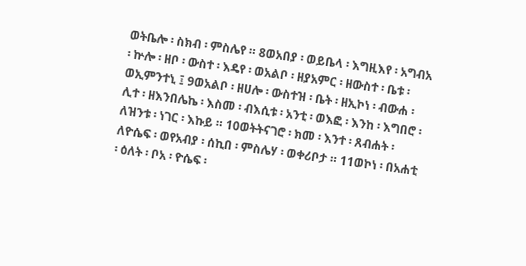ወትቤሎ ፡ ስክብ ፡ ምስሌየ ። 8ወአበያ ፡ ወይቤላ ፡ እግዚእየ ፡ አግብአ ፡ ኵሎ ፡ ዘቦ ፡ ውስተ ፡ እዴየ ፡ ወአልቦ ፡ ዘያአምር ፡ ዘውስተ ፡ ቤቱ ፡ ወኢምንተኒ ፤ 9ወአልቦ ፡ ዘሀሎ ፡ ውስተዝ ፡ ቤት ፡ ዘኢኮነ ፡ ብውሐ ፡ ሊተ ፡ ዘእንበሌኬ ፡ እስመ ፡ ብእሲቱ ፡ አንቲ ፡ ወእፎ ፡ እንከ ፡ እግበሮ ፡ ለዝንቱ ፡ ነገር ፡ እኩይ ። 10ወትትናገሮ ፡ ክመ ፡ እንተ ፡ ጸብሐት ፡ ለዮሴፍ ፡ ወየአብያ ፡ ሰኪበ ፡ ምስሌሃ ፡ ወቀሪቦታ ። 11ወኮነ ፡ በአሐቲ ፡ ዕለት ፡ ቦአ ፡ ዮሴፍ ፡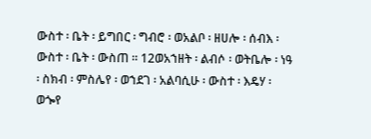ውስተ ፡ ቤት ፡ ይግበር ፡ ግብሮ ፡ ወአልቦ ፡ ዘሀሎ ፡ ሰብእ ፡ ውስተ ፡ ቤት ፡ ውስጠ ። 12ወአኀዘት ፡ ልብሶ ፡ ወትቤሎ ፡ ነዓ ፡ ስክብ ፡ ምስሌየ ፡ ወኀደገ ፡ አልባሲሁ ፡ ውስተ ፡ እዴሃ ፡ ወጐየ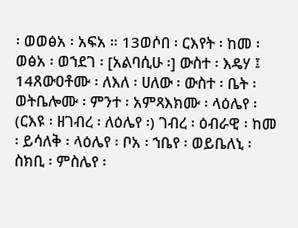፡ ወወፅአ ፡ አፍአ ። 13ወሶበ ፡ ርእየት ፡ ከመ ፡ ወፅአ ፡ ወኀደገ ፡ [አልባሲሁ ፡] ውስተ ፡ እዴሃ ፤ 14ጸውዐቶሙ ፡ ለእለ ፡ ሀለው ፡ ውስተ ፡ ቤት ፡ ወትቤሎሙ ፡ ምንተ ፡ አምጻእክሙ ፡ ላዕሌየ ፡ (ርእዩ ፡ ዘገብረ ፡ ለዕሌየ ፡) ገብረ ፡ ዕብራዊ ፡ ከመ ፡ ይሳለቅ ፡ ላዕሌየ ፡ ቦአ ፡ ኀቤየ ፡ ወይቤለኒ ፡ ስክቢ ፡ ምስሌየ ፡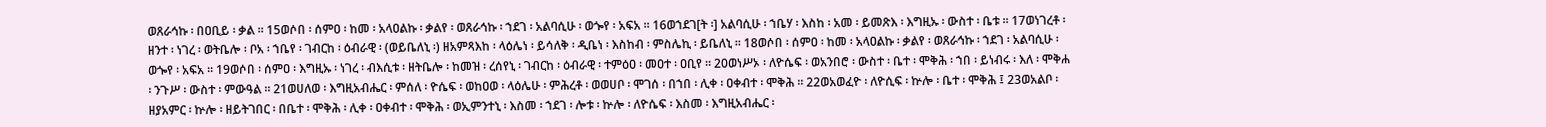ወጸራኅኩ ፡ በዐቢይ ፡ ቃል ። 15ወሶበ ፡ ሰምዐ ፡ ከመ ፡ አላዐልኩ ፡ ቃልየ ፡ ወጸራኅኩ ፡ ኀደገ ፡ አልባሲሁ ፡ ወጐየ ፡ አፍአ ። 16ወኀደገ[ት ፡] አልባሲሁ ፡ ኀቤሃ ፡ እስከ ፡ አመ ፡ ይመጽእ ፡ እግዚኡ ፡ ውስተ ፡ ቤቱ ። 17ወነገረቶ ፡ ዘንተ ፡ ነገረ ፡ ወትቤሎ ፡ ቦአ ፡ ኀቤየ ፡ ገብርከ ፡ ዕብራዊ ፡ (ወይቤለኒ ፡) ዘአምጻእከ ፡ ላዕሌነ ፡ ይሳለቅ ፡ ዲቤነ ፡ እስከብ ፡ ምስሌኪ ፡ ይቤለኒ ። 18ወሶበ ፡ ሰምዐ ፡ ከመ ፡ አላዐልኩ ፡ ቃልየ ፡ ወጸራኅኩ ፡ ኀደገ ፡ አልባሲሁ ፡ ወጐየ ፡ አፍአ ። 19ወሶበ ፡ ሰምዐ ፡ እግዚኡ ፡ ነገረ ፡ ብእሲቱ ፡ ዘትቤሎ ፡ ከመዝ ፡ ረሰየኒ ፡ ገብርከ ፡ ዕብራዊ ፡ ተምዕዐ ፡ መዐተ ፡ ዐቢየ ። 20ወነሥኦ ፡ ለዮሴፍ ፡ ወአንበሮ ፡ ውስተ ፡ ቤተ ፡ ሞቅሕ ፡ ኀበ ፡ ይነብሩ ፡ እለ ፡ ሞቅሐ ፡ ንጉሥ ፡ ውስተ ፡ ምውዓል ። 21ወሀለወ ፡ እግዚአብሔር ፡ ምሰለ ፡ ዮሴፍ ፡ ወከዐወ ፡ ላዕሌሁ ፡ ምሕረቶ ፡ ወወሀቦ ፡ ሞገሰ ፡ በኀበ ፡ ሊቀ ፡ ዐቀብተ ፡ ሞቅሕ ። 22ወአወፈዮ ፡ ለዮሲፍ ፡ ኵሎ ፡ ቤተ ፡ ሞቅሕ ፤ 23ወአልቦ ፡ ዘያአምር ፡ ኵሎ ፡ ዘይትገበር ፡ በቤተ ፡ ሞቅሕ ፡ ሊቀ ፡ ዐቀብተ ፡ ሞቅሕ ፡ ወኢምንተኒ ፡ እስመ ፡ ኀደገ ፡ ሎቱ ፡ ኵሎ ፡ ለዮሴፍ ፡ እስመ ፡ እግዚአብሔር ፡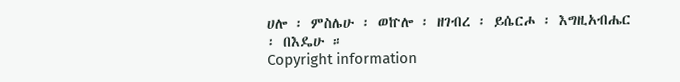ሀሎ ፡ ምስሌሁ ፡ ወኵሎ ፡ ዘገብረ ፡ ይሴርሖ ፡ እግዚአብሔር ፡ በእዴሁ ።
Copyright information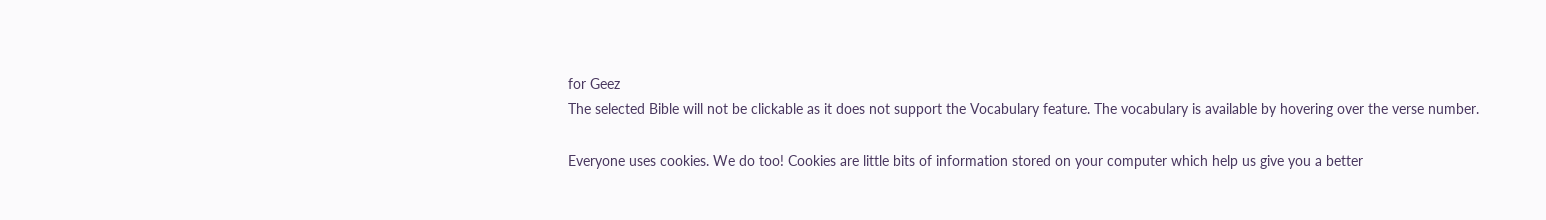for Geez
The selected Bible will not be clickable as it does not support the Vocabulary feature. The vocabulary is available by hovering over the verse number.

Everyone uses cookies. We do too! Cookies are little bits of information stored on your computer which help us give you a better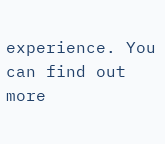experience. You can find out more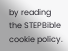by reading the STEPBible cookie policy.